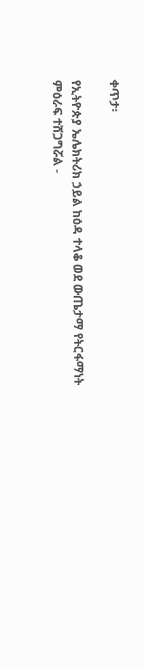ቀጥታ፡

የኢትዮጵያ ኤሌክትሪክ ኃይል ከዕዳ ተላቆ ወደ ውጤታማ የትርፋማነት ምዕራፍ ተሸጋግሯል -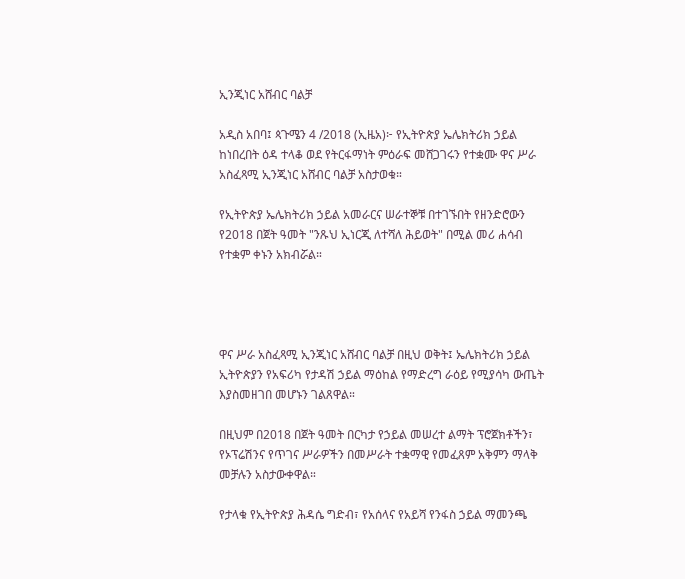ኢንጂነር አሸብር ባልቻ

አዲስ አበባ፤ ጳጉሜን 4 /2018 (ኢዜአ)፦ የኢትዮጵያ ኤሌክትሪክ ኃይል ከነበረበት ዕዳ ተላቆ ወደ የትርፋማነት ምዕራፍ መሸጋገሩን የተቋሙ ዋና ሥራ አስፈጻሚ ኢንጂነር አሸብር ባልቻ አስታወቁ።

የኢትዮጵያ ኤሌክትሪክ ኃይል አመራርና ሠራተኞቹ በተገኙበት የዘንድሮውን የ2018 በጀት ዓመት "ንጹህ ኢነርጂ ለተሻለ ሕይወት" በሚል መሪ ሐሳብ የተቋም ቀኑን አክብሯል።




ዋና ሥራ አስፈጻሚ ኢንጂነር አሸብር ባልቻ በዚህ ወቅት፤ ኤሌክትሪክ ኃይል ኢትዮጵያን የአፍሪካ የታዳሽ ኃይል ማዕከል የማድረግ ራዕይ የሚያሳካ ውጤት እያስመዘገበ መሆኑን ገልጸዋል።

በዚህም በ2018 በጀት ዓመት በርካታ የኃይል መሠረተ ልማት ፕሮጀክቶችን፣ የኦፕሬሽንና የጥገና ሥራዎችን በመሥራት ተቋማዊ የመፈጸም አቅምን ማላቅ መቻሉን አስታውቀዋል።

የታላቁ የኢትዮጵያ ሕዳሴ ግድብ፣ የአሰላና የአይሻ የንፋስ ኃይል ማመንጫ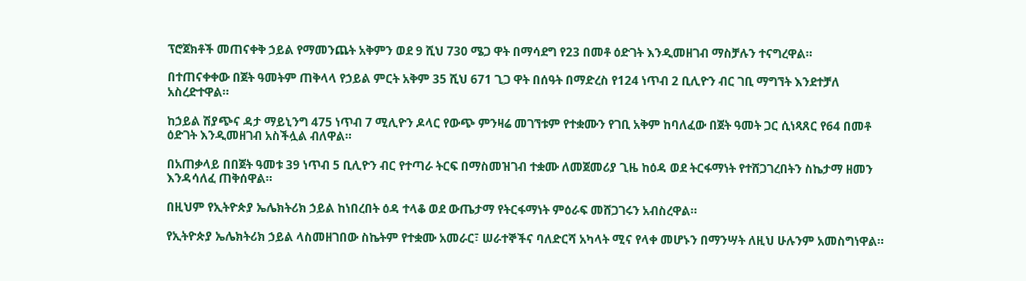ፕሮጀክቶች መጠናቀቅ ኃይል የማመንጨት አቅምን ወደ 9 ሺህ 730 ሜጋ ዋት በማሳደግ የ23 በመቶ ዕድገት እንዲመዘገብ ማስቻሉን ተናግረዋል።

በተጠናቀቀው በጀት ዓመትም ጠቅላላ የኃይል ምርት አቅም 35 ሺህ 671 ጊጋ ዋት በሰዓት በማድረስ የ124 ነጥብ 2 ቢሊዮን ብር ገቢ ማግኘት እንደተቻለ አስረድተዋል።

ከኃይል ሽያጭና ዳታ ማይኒንግ 475 ነጥብ 7 ሚሊዮን ዶላር የውጭ ምንዛሬ መገኘቱም የተቋሙን የገቢ አቅም ከባለፈው በጀት ዓመት ጋር ሲነጻጸር የ64 በመቶ ዕድገት እንዲመዘገብ አስችሏል ብለዋል።

በአጠቃላይ በበጀት ዓመቱ 39 ነጥብ 5 ቢሊዮን ብር የተጣራ ትርፍ በማስመዝገብ ተቋሙ ለመጀመሪያ ጊዜ ከዕዳ ወደ ትርፋማነት የተሸጋገረበትን ስኬታማ ዘመን እንዳሳለፈ ጠቅሰዋል።

በዚህም የኢትዮጵያ ኤሌክትሪክ ኃይል ከነበረበት ዕዳ ተላቆ ወደ ውጤታማ የትርፋማነት ምዕራፍ መሸጋገሩን አብስረዋል።

የኢትዮጵያ ኤሌክትሪክ ኃይል ላስመዘገበው ስኬትም የተቋሙ አመራር፣ ሠራተኞችና ባለድርሻ አካላት ሚና የላቀ መሆኑን በማንሣት ለዚህ ሁሉንም አመስግነዋል።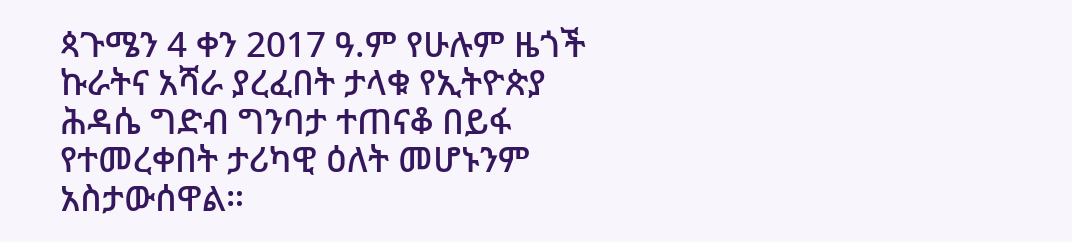ጳጉሜን 4 ቀን 2017 ዓ.ም የሁሉም ዜጎች ኩራትና አሻራ ያረፈበት ታላቁ የኢትዮጵያ ሕዳሴ ግድብ ግንባታ ተጠናቆ በይፋ የተመረቀበት ታሪካዊ ዕለት መሆኑንም አስታውሰዋል።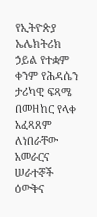የኢትዮጵያ ኤሌክትሪክ ኃይል የተቋም ቀንም የሕዳሴን ታሪካዊ ፍጻሜ በመዘከር የላቀ አፈጻጸም ለነበራቸው አመራርና ሠራተኞች ዕውቅና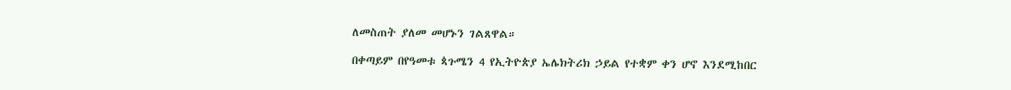ለመስጠት ያለመ መሆኑን ገልጸዋል።

በቀጣይም በየዓመቱ ጳጉሜን 4 የኢትዮጵያ ኤሌክትሪክ ኃይል የተቋም ቀን ሆኖ እንደሚከበር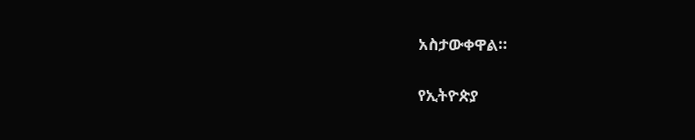አስታውቀዋል።

የኢትዮጵያ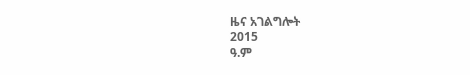ዜና አገልግሎት
2015
ዓ.ም